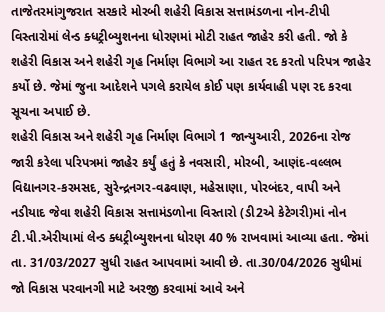તાજેતરમાંગુજરાત સરકારે મોરબી શહેરી વિકાસ સત્તામંડળના નોન-ટીપી વિસ્તારોમાં લેન્ડ ક્ધટ્રીબ્યુશનના ધોરણમાં મોટી રાહત જાહેર કરી હતી. જો કે શહેરી વિકાસ અને શહેરી ગૃહ નિર્માણ વિભાગે આ રાહત રદ કરતો પરિપત્ર જાહેર કર્યો છે. જેમાં જુના આદેશને પગલે કરાયેલ કોઈ પણ કાર્યવાહી પણ રદ કરવા સૂચના અપાઈ છે.
શહેરી વિકાસ અને શહેરી ગૃહ નિર્માણ વિભાગે 1 જાન્યુઆરી, 2026ના રોજ જારી કરેલા પરિપત્રમાં જાહેર કર્યું હતું કે નવસારી, મોરબી, આણંદ-વલ્લભ વિદ્યાનગર-કરમસદ, સુરેન્દ્રનગર-વઢવાણ, મહેસાણા, પોરબંદર, વાપી અને નડીયાદ જેવા શહેરી વિકાસ સત્તામંડળોના વિસ્તારો (ડી2એ કેટેગરી)માં નોન ટી.પી.એરીયામાં લેન્ડ ક્ધટ્રીબ્યુશનના ધોરણ 40 % રાખવામાં આવ્યા હતા. જેમાં તા. 31/03/2027 સુધી રાહત આપવામાં આવી છે. તા.30/04/2026 સુધીમાં જો વિકાસ પરવાનગી માટે અરજી કરવામાં આવે અને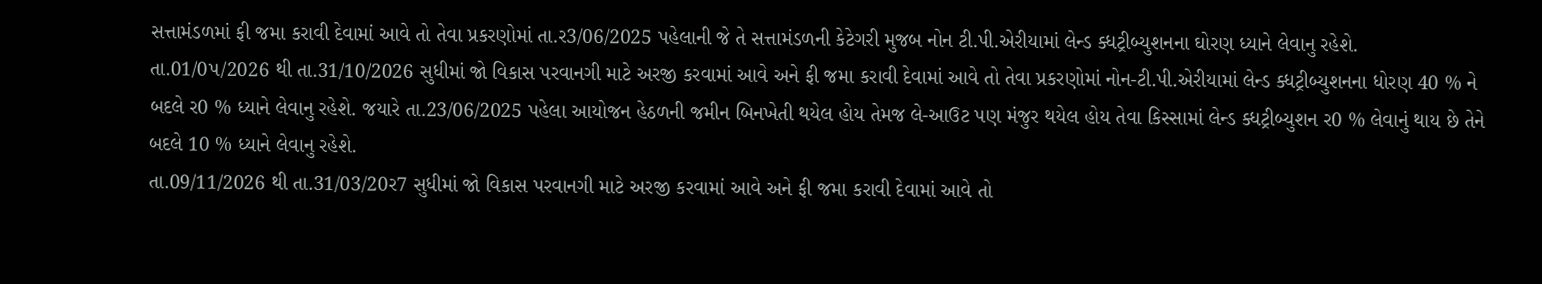સત્તામંડળમાં ફી જમા કરાવી દેવામાં આવે તો તેવા પ્રકરણોમાં તા.ર3/06/2025 પહેલાની જે તે સત્તામંડળની કેટેગરી મુજબ નોન ટી.પી.એરીયામાં લેન્ડ ક્ધટ્રીબ્યુશનના ઘોરણ ધ્યાને લેવાનુ રહેશે.
તા.01/0પ/2026 થી તા.31/10/2026 સુધીમાં જો વિકાસ પરવાનગી માટે અરજી કરવામાં આવે અને ફી જમા કરાવી દેવામાં આવે તો તેવા પ્રકરણોમાં નોન-ટી.પી.એરીયામાં લેન્ડ ક્ધટ્રીબ્યુશનના ધોરણ 40 % ને બદલે ર0 % ધ્યાને લેવાનુ રહેશે. જયારે તા.23/06/2025 પહેલા આયોજન હેઠળની જમીન બિનખેતી થયેલ હોય તેમજ લે-આઉટ પણ મંજુર થયેલ હોય તેવા કિસ્સામાં લેન્ડ ક્ધટ્રીબ્યુશન ર0 % લેવાનું થાય છે તેને બદલે 10 % ધ્યાને લેવાનુ રહેશે.
તા.09/11/2026 થી તા.31/03/20ર7 સુધીમાં જો વિકાસ પરવાનગી માટે અરજી કરવામાં આવે અને ફી જમા કરાવી દેવામાં આવે તો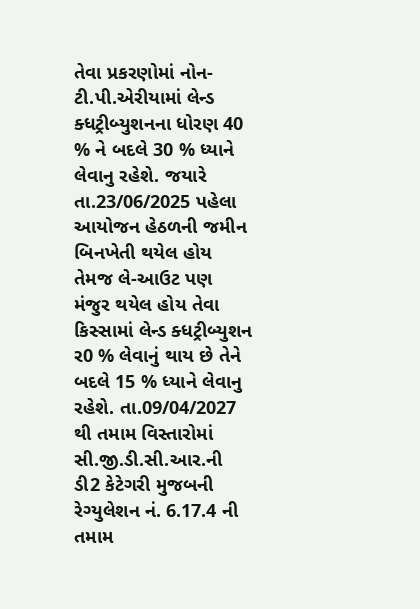તેવા પ્રકરણોમાં નોન-ટી.પી.એરીયામાં લેન્ડ ક્ધટ્રીબ્યુશનના ધોરણ 40 % ને બદલે 30 % ધ્યાને લેવાનુ રહેશે. જયારે તા.23/06/2025 પહેલા આયોજન હેઠળની જમીન બિનખેતી થયેલ હોય તેમજ લે-આઉટ પણ મંજુર થયેલ હોય તેવા કિસ્સામાં લેન્ડ ક્ધટ્રીબ્યુશન ર0 % લેવાનું થાય છે તેને બદલે 15 % ધ્યાને લેવાનુ રહેશે. તા.09/04/2027 થી તમામ વિસ્તારોમાં સી.જી.ડી.સી.આર.ની ડી2 કેટેગરી મુજબની રેગ્યુલેશન નં. 6.17.4 ની તમામ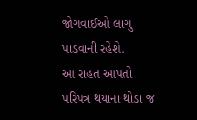જોગવાઈઓ લાગુ પાડવાની રહેશે.
આ રાહત આપતો પરિપત્ર થયાના થોડા જ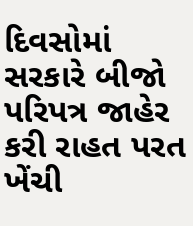દિવસોમાં સરકારે બીજો પરિપત્ર જાહેર કરી રાહત પરત ખેંચી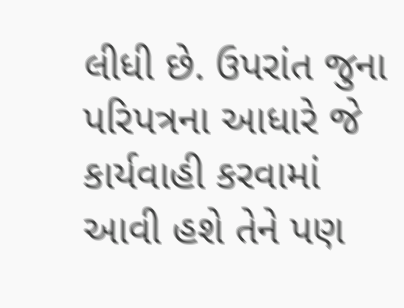લીધી છે. ઉપરાંત જુના પરિપત્રના આધારે જે કાર્યવાહી કરવામાં આવી હશે તેને પણ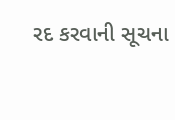રદ કરવાની સૂચના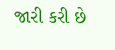જારી કરી છે